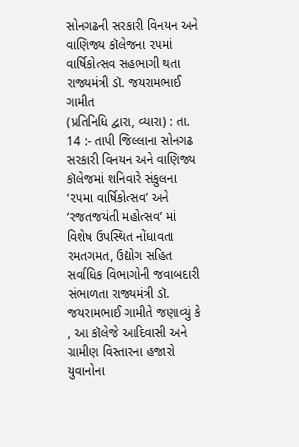સોનગઢની સરકારી વિનયન અને વાણિજ્ય કૉલેજના ૨૫માં વાર્ષિકોત્સવ સહભાગી થતા રાજ્યમંત્રી ડૉ. જયરામભાઈ ગામીત
(પ્રતિનિધિ દ્વારા, વ્યારા) : તા. 14 :- તાપી જિલ્લાના સોનગઢ સરકારી વિનયન અને વાણિજ્ય કૉલેજમાં શનિવારે સંકુલના ‘૨૫મા વાર્ષિકોત્સવ’ અને ‘રજતજયંતી મહોત્સવ’ માં વિશેષ ઉપસ્થિત નોંધાવતા રમતગમત, ઉદ્યોગ સહિત સર્વાધિક વિભાગોની જવાબદારી સંભાળતા રાજ્યમંત્રી ડૉ. જયરામભાઈ ગામીતે જણાવ્યું કે , આ કૉલેજે આદિવાસી અને ગ્રામીણ વિસ્તારના હજારો યુવાનોના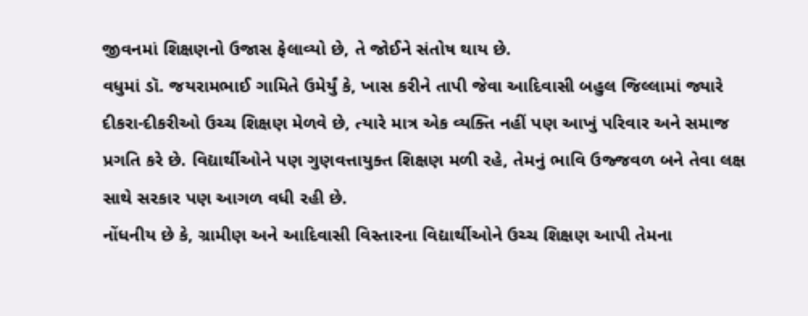જીવનમાં શિક્ષણનો ઉજાસ ફેલાવ્યો છે, તે જોઈને સંતોષ થાય છે.
વધુમાં ડૉ. જયરામભાઈ ગામિતે ઉમેર્યું કે, ખાસ કરીને તાપી જેવા આદિવાસી બહુલ જિલ્લામાં જ્યારે દીકરા-દીકરીઓ ઉચ્ચ શિક્ષણ મેળવે છે, ત્યારે માત્ર એક વ્યક્તિ નહીં પણ આખું પરિવાર અને સમાજ પ્રગતિ કરે છે. વિદ્યાર્થીઓને પણ ગુણવત્તાયુક્ત શિક્ષણ મળી રહે, તેમનું ભાવિ ઉજ્જવળ બને તેવા લક્ષ સાથે સરકાર પણ આગળ વધી રહી છે.
નોંધનીય છે કે, ગ્રામીણ અને આદિવાસી વિસ્તારના વિદ્યાર્થીઓને ઉચ્ચ શિક્ષણ આપી તેમના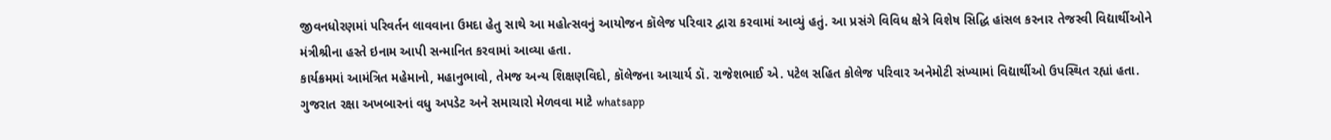જીવનધોરણમાં પરિવર્તન લાવવાના ઉમદા હેતુ સાથે આ મહોત્સવનું આયોજન કૉલેજ પરિવાર દ્વારા કરવામાં આવ્યું હતું. આ પ્રસંગે વિવિધ ક્ષેત્રે વિશેષ સિદ્ધિ હાંસલ કરનાર તેજસ્વી વિદ્યાર્થીઓને મંત્રીશ્રીના હસ્તે ઇનામ આપી સન્માનિત કરવામાં આવ્યા હતા.
કાર્યક્રમમાં આમંત્રિત મહેમાનો, મહાનુભાવો, તેમજ અન્ય શિક્ષણવિદો, કૉલેજના આચાર્ય ડૉ. રાજેશભાઈ એ. પટેલ સહિત કોલેજ પરિવાર અનેમોટી સંખ્યામાં વિદ્યાર્થીઓ ઉપસ્થિત રહ્યાં હતા.
ગુજરાત રક્ષા અખબારનાં વધુ અપડેટ અને સમાચારો મેળવવા માટે whatsapp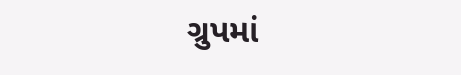ગ્રુપમાં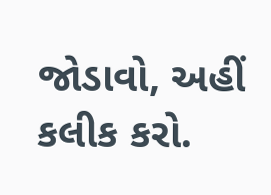જોડાવો, અહીં કલીક કરો.